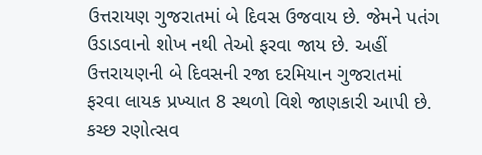ઉત્તરાયણ ગુજરાતમાં બે દિવસ ઉજવાય છે. જેમને પતંગ ઉડાડવાનો શોખ નથી તેઓ ફરવા જાય છે. અહીં ઉત્તરાયણની બે દિવસની રજા દરમિયાન ગુજરાતમાં ફરવા લાયક પ્રખ્યાત 8 સ્થળો વિશે જાણકારી આપી છે.
કચ્છ રણોત્સવ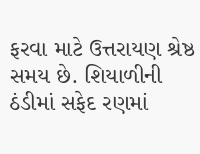ફરવા માટે ઉત્તરાયણ શ્રેષ્ઠ સમય છે. શિયાળીની ઠંડીમાં સફેદ રણમાં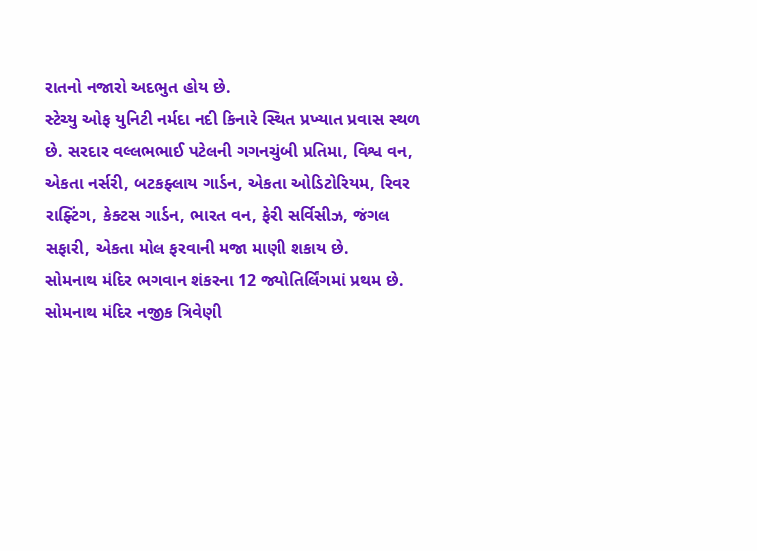રાતનો નજારો અદભુત હોય છે.
સ્ટેચ્યુ ઓફ યુનિટી નર્મદા નદી કિનારે સ્થિત પ્રખ્યાત પ્રવાસ સ્થળ છે. સરદાર વલ્લભભાઈ પટેલની ગગનચુંબી પ્રતિમા, વિશ્વ વન, એકતા નર્સરી, બટકફ્લાય ગાર્ડન, એકતા ઓડિટોરિયમ, રિવર રાફ્ટિંગ, કેક્ટસ ગાર્ડન, ભારત વન, ફેરી સર્વિસીઝ, જંગલ સફારી, એકતા મોલ ફરવાની મજા માણી શકાય છે.
સોમનાથ મંદિર ભગવાન શંકરના 12 જ્યોતિર્લિંગમાં પ્રથમ છે. સોમનાથ મંદિર નજીક ત્રિવેણી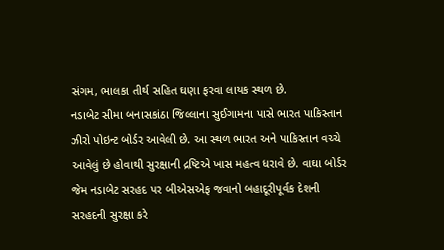સંગમ, ભાલકા તીર્થ સહિત ઘણા ફરવા લાયક સ્થળ છે.
નડાબેટ સીમા બનાસકાંઠા જિલ્લાના સુઈગામના પાસે ભારત પાકિસ્તાન ઝીરો પોઇન્ટ બોર્ડર આવેલી છે. આ સ્થળ ભારત અને પાકિસ્તાન વચ્ચે આવેલું છે હોવાથી સુરક્ષાની દ્રષ્ટિએ ખાસ મહત્વ ધરાવે છે. વાઘા બોર્ડર જેમ નડાબેટ સરહદ પર બીએસએફ જવાનો બહાદૂરીપૂર્વક દેશની સરહદની સુરક્ષા કરે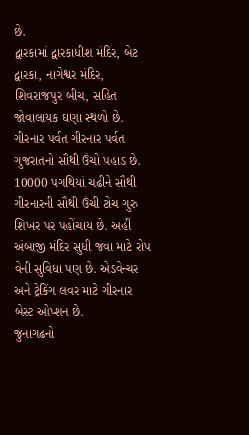છે.
દ્વારકામાં દ્વારકાધીશ મંદિર, બેટ દ્વારકા, નાગેશ્વર મંદિર, શિવરાજપુર બીચ, સહિત જોવાલાયક ઘણા સ્થળો છે.
ગીરનાર પર્વત ગીરનાર પર્વત ગુજરાતનો સૌથી ઉંચો પહાડ છે. 10000 પગથિયાં ચઢીને સૌથી ગીરનારની સૌથી ઉંચી ટોચ ગુરુ શિખર પર પહોંચાય છે. અહીં અંબાજી મંદિર સુધી જવા માટે રોપ વેની સુવિધા પણ છે. એડવેન્ચર અને ટ્રેકિંગ લવર માટે ગીરનાર બેસ્ટ ઓપ્શન છે.
જુનાગઢનો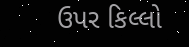ઉપર કિલ્લો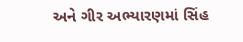અને ગીર અભ્યારણમાં સિંહ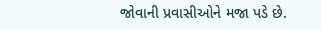જોવાની પ્રવાસીઓને મજા પડે છે.